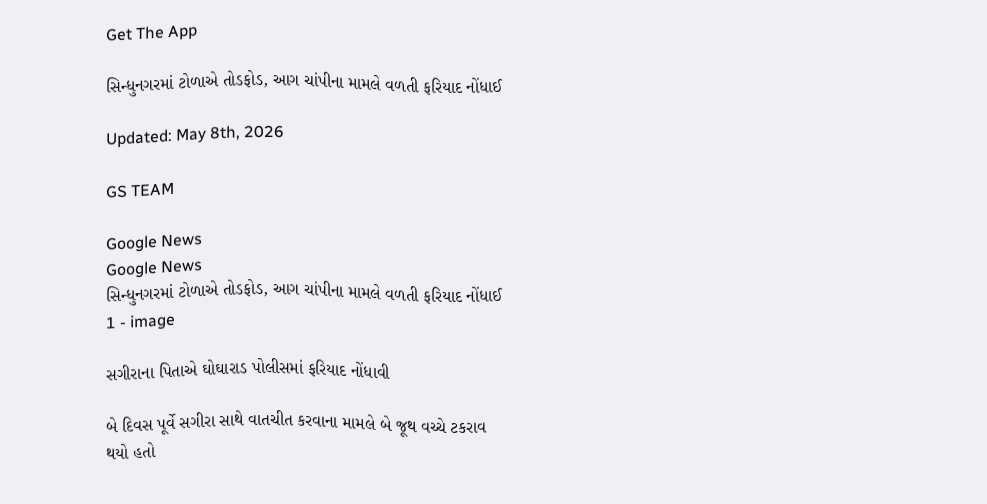Get The App

સિન્ધુનગરમાં ટોળાએ તોડફોડ, આગ ચાંપીના મામલે વળતી ફરિયાદ નોંધાઈ

Updated: May 8th, 2026

GS TEAM

Google News
Google News
સિન્ધુનગરમાં ટોળાએ તોડફોડ, આગ ચાંપીના મામલે વળતી ફરિયાદ નોંધાઈ 1 - image

સગીરાના પિતાએ ઘોઘારાડ પોલીસમાં ફરિયાદ નોંધાવી

બે દિવસ પૂર્વે સગીરા સાથે વાતચીત કરવાના મામલે બે જૂથ વચ્ચે ટકરાવ થયો હતો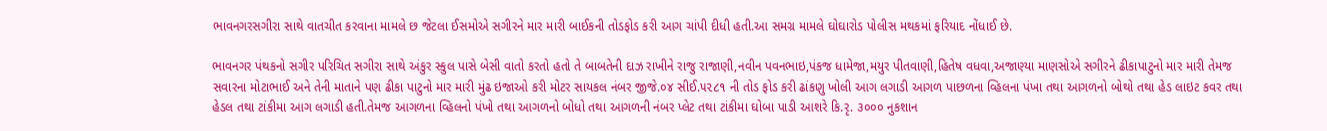ભાવનગરસગીરા સાથે વાતચીત કરવાના મામલે છ જેટલા ઈસમોએ સગીરને માર મારી બાઈકની તોડફોડ કરી આગ ચાંપી દીધી હતી.આ સમગ્ર મામલે ઘોઘારોડ પોલીસ મથકમાં ફરિયાદ નોંધાઈ છે.

ભાવનગર પંથકનો સગીર પરિચિત સગીરા સાથે અંકુર સ્કુલ પાસે બેસી વાતો કરતો હતો તે બાબતેની દાઝ રાખીને રાજુ રાજાણી,નવીન પવનભાઇ,પંકજ ધામેજા,મયુર પીતવાણી,હિતેષ વધવા,અજાણ્યા માણસોએ સગીરને ઢીકાપાટુનો માર મારી તેમજ સવારના મોટાભાઈ અને તેની માતાને પણ ઢીકા પાટુનો માર મારી મુંઢ ઇજાઓ કરી મોટર સાયકલ નંબર જીજે.૦૪ સીઈ.૫૨૮૧ ની તોડ ફોડ કરી ઢાંકણુ ખોલી આગ લગાડી આગળ પાછળના વ્હિલના પંખા તથા આગળનો બોથો તથા હેડ લાઇટ કવર તથા હેડલ તથા ટાંકીમા આગ લગાડી હતી.તેમજ આગળના વ્હિલનો પંખો તથા આગળનો બોધો તથા આગળની નંબર પ્લેટ તથા ટાંકીમા ઘોબા પાડી આશરે કિ.રૃ. ૩૦૦૦ નુકશાન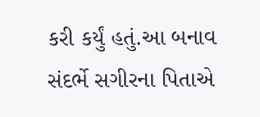કરી કર્યું હતું.આ બનાવ સંદર્ભે સગીરના પિતાએ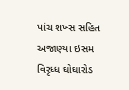પાંચ શખ્સ સહિત અજાણ્યા ઇસમ વિરૃધ્ધ ઘોઘારોડ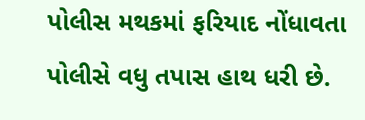પોલીસ મથકમાં ફરિયાદ નોંધાવતા પોલીસે વધુ તપાસ હાથ ધરી છે.